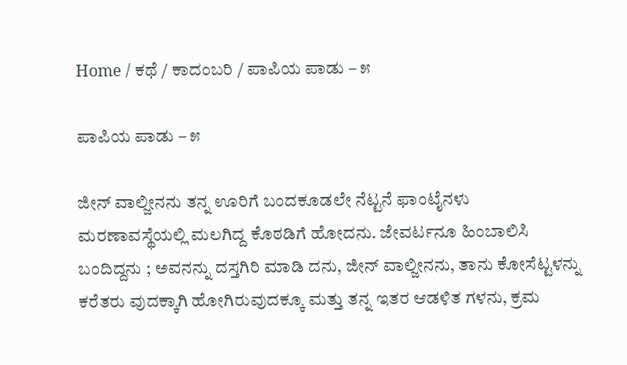Home / ಕಥೆ / ಕಾದಂಬರಿ / ಪಾಪಿಯ ಪಾಡು – ೫

ಪಾಪಿಯ ಪಾಡು – ೫

ಜೀನ್ ವಾಲ್ಜೀನನು ತನ್ನ ಊರಿಗೆ ಬಂದಕೂಡಲೇ ನೆಟ್ಟನೆ ಫಾಂಟೈನಳು ಮರಣಾವಸ್ಥೆಯಲ್ಲಿ ಮಲಗಿದ್ದ ಕೊಠಡಿಗೆ ಹೋದನು. ಜೇವರ್ಟನೂ ಹಿಂಬಾಲಿಸಿ ಬಂದಿದ್ದನು ; ಅವನನ್ನು ದಸ್ತಗಿರಿ ಮಾಡಿ ದನು, ಜೀನ್ ವಾಲ್ಜೀನನು, ತಾನು ಕೋಸೆಟ್ಟಳನ್ನು ಕರೆತರು ವುದಕ್ಕಾಗಿ ಹೋಗಿರುವುದಕ್ಕೂ ಮತ್ತು ತನ್ನ ಇತರ ಆಡಳಿತ ಗಳನು, ಕ್ರಮ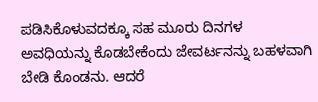ಪಡಿಸಿಕೊಳುವದಕ್ಕೂ ಸಹ ಮೂರು ದಿನಗಳ ಅವಧಿಯನ್ನು ಕೊಡಬೇಕೆಂದು ಜೇವರ್ಟನನ್ನು ಬಹಳವಾಗಿ ಬೇಡಿ ಕೊಂಡನು. ಆದರೆ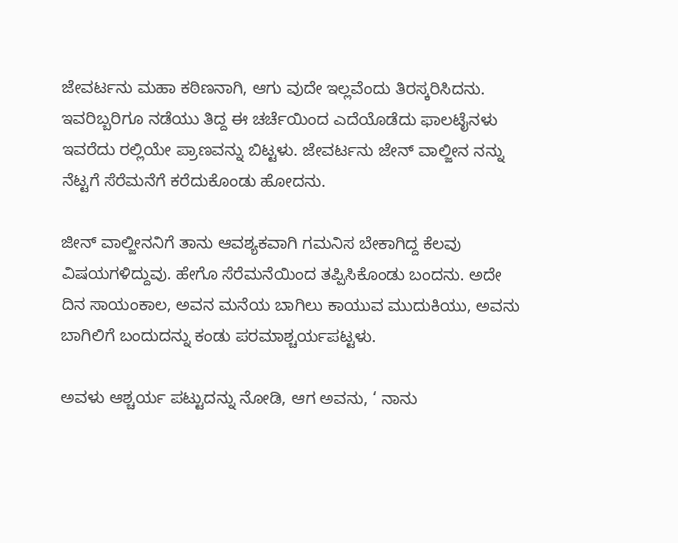ಜೇವರ್ಟನು ಮಹಾ ಕಠಿಣನಾಗಿ, ಆಗು ವುದೇ ಇಲ್ಲವೆಂದು ತಿರಸ್ಕರಿಸಿದನು. ಇವರಿಬ್ಬರಿಗೂ ನಡೆಯು ತಿದ್ದ ಈ ಚರ್ಚೆಯಿಂದ ಎದೆಯೊಡೆದು ಫಾಲಟೈನಳು ಇವರೆದು ರಲ್ಲಿಯೇ ಪ್ರಾಣವನ್ನು ಬಿಟ್ಟಳು. ಜೇವರ್ಟನು ಜೇನ್ ವಾಲ್ಜೀನ ನನ್ನು ನೆಟ್ಟಗೆ ಸೆರೆಮನೆಗೆ ಕರೆದುಕೊಂಡು ಹೋದನು.

ಜೀನ್ ವಾಲ್ಜೀನನಿಗೆ ತಾನು ಆವಶ್ಯಕವಾಗಿ ಗಮನಿಸ ಬೇಕಾಗಿದ್ದ ಕೆಲವು ವಿಷಯಗಳಿದ್ದುವು. ಹೇಗೊ ಸೆರೆಮನೆಯಿಂದ ತಪ್ಪಿಸಿಕೊಂಡು ಬಂದನು. ಅದೇ ದಿನ ಸಾಯಂಕಾಲ, ಅವನ ಮನೆಯ ಬಾಗಿಲು ಕಾಯುವ ಮುದುಕಿಯು, ಅವನು ಬಾಗಿಲಿಗೆ ಬಂದುದನ್ನು ಕಂಡು ಪರಮಾಶ್ಚರ್ಯಪಟ್ಟಳು.

ಅವಳು ಆಶ್ಚರ್ಯ ಪಟ್ಟುದನ್ನು ನೋಡಿ, ಆಗ ಅವನು, ‘ ನಾನು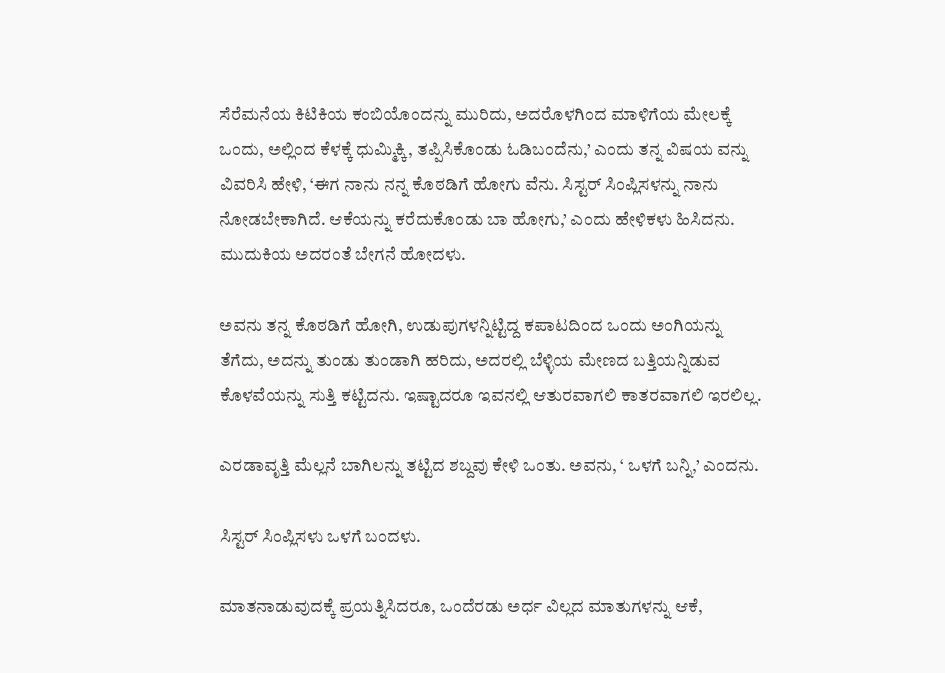ಸೆರೆಮನೆಯ ಕಿಟಿಕಿಯ ಕಂಬಿಯೊಂದನ್ನು ಮುರಿದು, ಅದರೊಳಗಿಂದ ಮಾಳಿಗೆಯ ಮೇಲಕ್ಕೆ ಒಂದು, ಅಲ್ಲಿಂದ ಕೆಳಕ್ಕೆ ಧುಮ್ಮಿಕ್ಕಿ, ತಪ್ಪಿಸಿಕೊಂಡು ಓಡಿಬಂದೆನು,’ ಎಂದು ತನ್ನ ವಿಷಯ ವನ್ನು ವಿವರಿಸಿ ಹೇಳಿ, ‘ಈಗ ನಾನು ನನ್ನ ಕೊಠಡಿಗೆ ಹೋಗು ವೆನು. ಸಿಸ್ಟರ್ ಸಿಂಪ್ಲಿಸಳನ್ನು ನಾನು ನೋಡಬೇಕಾಗಿದೆ. ಆಕೆಯನ್ನು ಕರೆದುಕೊಂಡು ಬಾ ಹೋಗು,’ ಎಂದು ಹೇಳಿಕಳು ಹಿಸಿದನು. ಮುದುಕಿಯ ಅದರಂತೆ ಬೇಗನೆ ಹೋದಳು.

ಅವನು ತನ್ನ ಕೊಠಡಿಗೆ ಹೋಗಿ, ಉಡುಪುಗಳನ್ನಿಟ್ಟಿದ್ದ ಕಪಾಟದಿಂದ ಒಂದು ಅಂಗಿಯನ್ನು ತೆಗೆದು, ಅದನ್ನು ತುಂಡು ತುಂಡಾಗಿ ಹರಿದು, ಅದರಲ್ಲಿ ಬೆಳ್ಳಿಯ ಮೇಣದ ಬತ್ತಿಯನ್ನಿಡುವ ಕೊಳವೆಯನ್ನು ಸುತ್ತಿ ಕಟ್ಟಿದನು. ಇಷ್ಟಾದರೂ ಇವನಲ್ಲಿ ಆತುರವಾಗಲಿ ಕಾತರವಾಗಲಿ ಇರಲಿಲ್ಲ.

ಎರಡಾವೃತ್ತಿ ಮೆಲ್ಲನೆ ಬಾಗಿಲನ್ನು ತಟ್ಟಿದ ಶಬ್ದವು ಕೇಳಿ ಒಂತು. ಅವನು, ‘ ಒಳಗೆ ಬನ್ನಿ,’ ಎಂದನು.

ಸಿಸ್ಟರ್ ಸಿಂಪ್ಲಿಸಳು ಒಳಗೆ ಬಂದಳು.

ಮಾತನಾಡುವುದಕ್ಕೆ ಪ್ರಯತ್ನಿಸಿದರೂ, ಒಂದೆರಡು ಅರ್ಧ ವಿಲ್ಲದ ಮಾತುಗಳನ್ನು ಆಕೆ,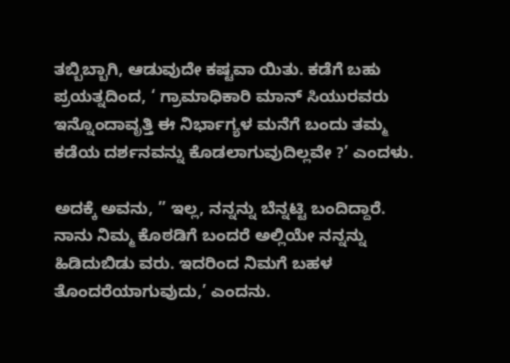ತಬ್ಬಿಬ್ಬಾಗಿ, ಆಡುವುದೇ ಕಷ್ಟವಾ ಯಿತು. ಕಡೆಗೆ ಬಹು ಪ್ರಯತ್ನದಿಂದ, ‘ ಗ್ರಾಮಾಧಿಕಾರಿ ಮಾನ್ ಸಿಯುರವರು ಇನ್ನೊಂದಾವೃತ್ತಿ ಈ ನಿರ್ಭಾಗ್ಯಳ ಮನೆಗೆ ಬಂದು ತಮ್ಮ ಕಡೆಯ ದರ್ಶನವನ್ನು ಕೊಡಲಾಗುವುದಿಲ್ಲವೇ ?’ ಎಂದಳು.

ಅದಕ್ಕೆ ಅವನು, ” ಇಲ್ಲ, ನನ್ನನ್ನು ಬೆನ್ನಟ್ಟಿ ಬಂದಿದ್ದಾರೆ. ನಾನು ನಿಮ್ಮ ಕೊಠಡಿಗೆ ಬಂದರೆ ಅಲ್ಲಿಯೇ ನನ್ನನ್ನು ಹಿಡಿದುಬಿಡು ವರು. ಇದರಿಂದ ನಿಮಗೆ ಬಹಳ ತೊಂದರೆಯಾಗುವುದು,’ ಎಂದನು.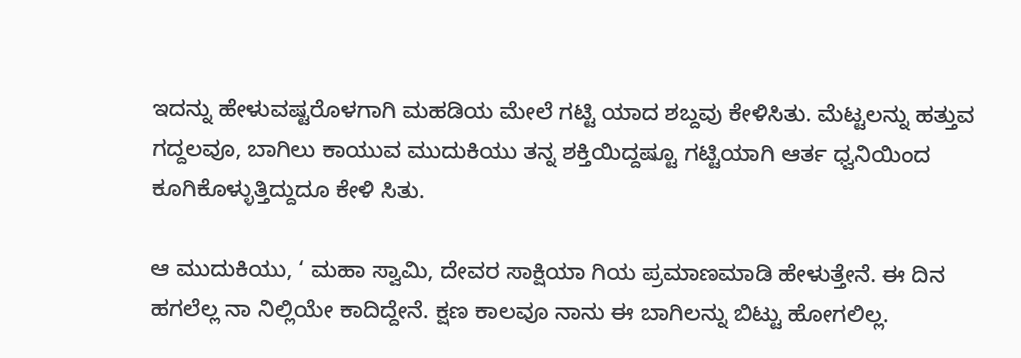ಇದನ್ನು ಹೇಳುವಷ್ಟರೊಳಗಾಗಿ ಮಹಡಿಯ ಮೇಲೆ ಗಟ್ಟಿ ಯಾದ ಶಬ್ದವು ಕೇಳಿಸಿತು. ಮೆಟ್ಟಲನ್ನು ಹತ್ತುವ ಗದ್ದಲವೂ, ಬಾಗಿಲು ಕಾಯುವ ಮುದುಕಿಯು ತನ್ನ ಶಕ್ತಿಯಿದ್ದಷ್ಟೂ ಗಟ್ಟಿಯಾಗಿ ಆರ್ತ ಧ್ವನಿಯಿಂದ ಕೂಗಿಕೊಳ್ಳುತ್ತಿದ್ದುದೂ ಕೇಳಿ ಸಿತು.

ಆ ಮುದುಕಿಯು, ‘ ಮಹಾ ಸ್ವಾಮಿ, ದೇವರ ಸಾಕ್ಷಿಯಾ ಗಿಯ ಪ್ರಮಾಣಮಾಡಿ ಹೇಳುತ್ತೇನೆ. ಈ ದಿನ ಹಗಲೆಲ್ಲ ನಾ ನಿಲ್ಲಿಯೇ ಕಾದಿದ್ದೇನೆ. ಕ್ಷಣ ಕಾಲವೂ ನಾನು ಈ ಬಾಗಿಲನ್ನು ಬಿಟ್ಟು ಹೋಗಲಿಲ್ಲ.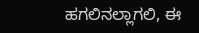ಹಗಲಿನಲ್ಲಾಗಲಿ, ಈ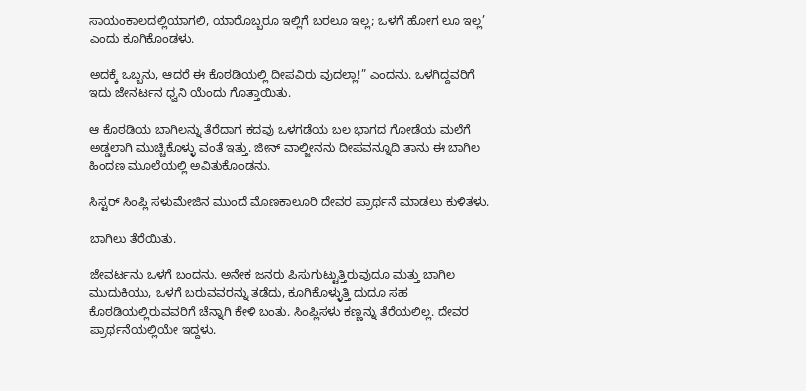ಸಾಯಂಕಾಲದಲ್ಲಿಯಾಗಲಿ, ಯಾರೊಬ್ಬರೂ ಇಲ್ಲಿಗೆ ಬರಲೂ ಇಲ್ಲ; ಒಳಗೆ ಹೋಗ ಲೂ ಇಲ್ಲ’ ಎಂದು ಕೂಗಿಕೊಂಡಳು.

ಅದಕ್ಕೆ ಒಬ್ಬನು, ಆದರೆ ಈ ಕೊಠಡಿಯಲ್ಲಿ ದೀಪವಿರು ವುದಲ್ಲಾ!” ಎಂದನು. ಒಳಗಿದ್ದವರಿಗೆ ಇದು ಜೇನರ್ಟನ ಧ್ವನಿ ಯೆಂದು ಗೊತ್ತಾಯಿತು.

ಆ ಕೊಠಡಿಯ ಬಾಗಿಲನ್ನು ತೆರೆದಾಗ ಕದವು ಒಳಗಡೆಯ ಬಲ ಭಾಗದ ಗೋಡೆಯ ಮಲೆಗೆ ಅಡ್ಡಲಾಗಿ ಮುಚ್ಚಿಕೊಳ್ಳು ವಂತೆ ಇತ್ತು. ಜೀನ್ ವಾಲ್ಜೀನನು ದೀಪವನ್ನೂದಿ ತಾನು ಈ ಬಾಗಿಲ ಹಿಂದಣ ಮೂಲೆಯಲ್ಲಿ ಅವಿತುಕೊಂಡನು.

ಸಿಸ್ಟರ್‌ ಸಿಂಪ್ಲಿ ಸಳುಮೇಜಿನ ಮುಂದೆ ಮೊಣಕಾಲೂರಿ ದೇವರ ಪ್ರಾರ್ಥನೆ ಮಾಡಲು ಕುಳಿತಳು.

ಬಾಗಿಲು ತೆರೆಯಿತು.

ಜೇವರ್ಟನು ಒಳಗೆ ಬಂದನು. ಅನೇಕ ಜನರು ಪಿಸುಗುಟ್ಟುತ್ತಿರುವುದೂ ಮತ್ತು ಬಾಗಿಲ ಮುದುಕಿಯು, ಒಳಗೆ ಬರುವವರನ್ನು ತಡೆದು, ಕೂಗಿಕೊಳ್ಳುತ್ತಿ ದುದೂ ಸಹ ಕೊಠಡಿಯಲ್ಲಿರುವವರಿಗೆ ಚೆನ್ನಾಗಿ ಕೇಳಿ ಬಂತು. ಸಿಂಪ್ಲಿಸಳು ಕಣ್ಣನ್ನು ತೆರೆಯಲಿಲ್ಲ. ದೇವರ ಪ್ರಾರ್ಥನೆಯಲ್ಲಿಯೇ ಇದ್ದಳು.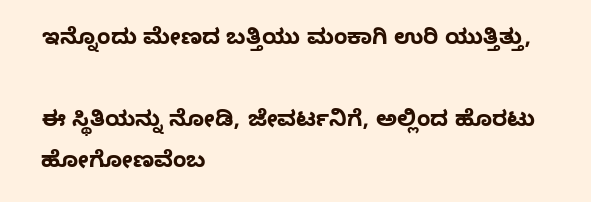ಇನ್ನೊಂದು ಮೇಣದ ಬತ್ತಿಯು ಮಂಕಾಗಿ ಉರಿ ಯುತ್ತಿತ್ತು,

ಈ ಸ್ಥಿತಿಯನ್ನು ನೋಡಿ, ಜೇವರ್ಟನಿಗೆ, ಅಲ್ಲಿಂದ ಹೊರಟು ಹೋಗೋಣವೆಂಬ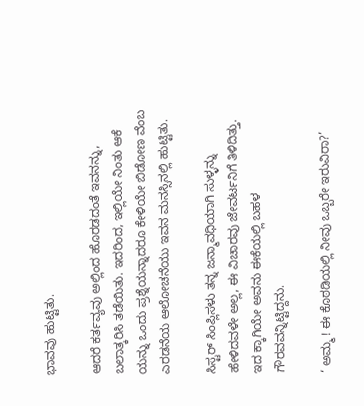ಭಾವವು ಹುಟ್ಟಿತು.

ಆದರೆ ಕರ್ತವ್ಯವು ಅಲ್ಲಿಂದ ಹೊರಡದಂತೆ ಇವನನ್ನು, ಬಲಾತ್ಕರಿಸಿ ತಡೆಯಿತು. ಇದರಿಂದ, ಇಲ್ಲಿಯೇ ನಿಂತು ಆಕೆ ಯನ್ನು ಒಂದು ಪ್ರಶ್ನೆಯನ್ನಾದರೂ ಕೇಳಿಯೇ ಬಿಡೋಣ ವೆಂಬ ಎರಡನೆಯ ಆಲೋಚನೆಯು ಇವನ ಮನಸ್ಸಿನಲ್ಲಿ ಹುಟ್ಟಿತು.

ಸಿಸ್ಟರ್‌ ಸಿಂಪ್ಲಿಸಳು ತನ್ನ ಜನ್ಮಾವಧಿಯಾಗಿ ಸುಳ್ಳನ್ನು ಹೇಳಿದವಳೇ ಅಲ್ಲ, ಈ ವಿಚಾರವು ಜೇವರ್ಟನಿಗೆ ತಿಳಿದಿತ್ತು. ಇದ ಕ್ಕಾಗಿಯೇ ಅವನು ಈಕೆಯಲ್ಲಿ ಬಹಳ ಗೌರವವನ್ನಿಟ್ಟಿದ್ದನು.

‘ ಅಮ್ಮ ! ಈ ಕೊಠಡಿಯಲ್ಲಿ ನೀವು ಒಬ್ಬರೇ ಇರುವಿರಾ?’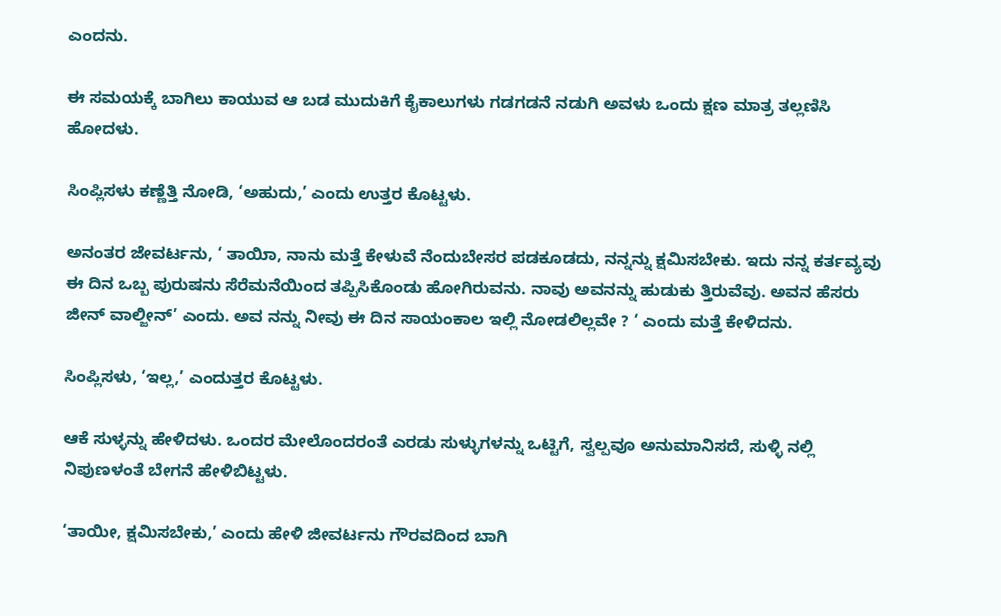ಎಂದನು.

ಈ ಸಮಯಕ್ಕೆ ಬಾಗಿಲು ಕಾಯುವ ಆ ಬಡ ಮುದುಕಿಗೆ ಕೈಕಾಲುಗಳು ಗಡಗಡನೆ ನಡುಗಿ ಅವಳು ಒಂದು ಕ್ಷಣ ಮಾತ್ರ ತಲ್ಲಣಿಸಿ ಹೋದಳು.

ಸಿಂಪ್ಲಿಸಳು ಕಣ್ಣೆತ್ತಿ ನೋಡಿ, ‘ಅಹುದು,’ ಎಂದು ಉತ್ತರ ಕೊಟ್ಟಳು.

ಅನಂತರ ಜೇವರ್ಟನು, ‘ ತಾಯಿಾ, ನಾನು ಮತ್ತೆ ಕೇಳುವೆ ನೆಂದುಬೇಸರ ಪಡಕೂಡದು, ನನ್ನನ್ನು ಕ್ಷಮಿಸಬೇಕು. ಇದು ನನ್ನ ಕರ್ತವ್ಯವು ಈ ದಿನ ಒಬ್ಬ ಪುರುಷನು ಸೆರೆಮನೆಯಿಂದ ತಪ್ಪಿಸಿಕೊಂಡು ಹೋಗಿರುವನು. ನಾವು ಅವನನ್ನು ಹುಡುಕು ತ್ತಿರುವೆವು. ಅವನ ಹೆಸರು ಜೀನ್ ವಾಲ್ಜೀನ್’ ಎಂದು. ಅವ ನನ್ನು ನೀವು ಈ ದಿನ ಸಾಯಂಕಾಲ ಇಲ್ಲಿ ನೋಡಲಿಲ್ಲವೇ ? ‘ ಎಂದು ಮತ್ತೆ ಕೇಳಿದನು.

ಸಿಂಪ್ಲಿಸಳು, ‘ಇಲ್ಲ,’ ಎಂದುತ್ತರ ಕೊಟ್ಟಳು.

ಆಕೆ ಸುಳ್ಳನ್ನು ಹೇಳಿದಳು. ಒಂದರ ಮೇಲೊಂದರಂತೆ ಎರಡು ಸುಳ್ಳುಗಳನ್ನು ಒಟ್ಟಿಗೆ, ಸ್ವಲ್ಪವೂ ಅನುಮಾನಿಸದೆ, ಸುಳ್ಳಿ ನಲ್ಲಿ ನಿಪುಣಳಂತೆ ಬೇಗನೆ ಹೇಳಿಬಿಟ್ಟಳು.

‘ತಾಯೀ, ಕ್ಷಮಿಸಬೇಕು,’ ಎಂದು ಹೇಳಿ ಜೀವರ್ಟನು ಗೌರವದಿಂದ ಬಾಗಿ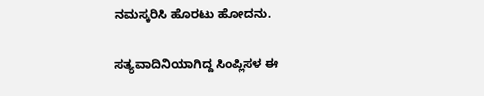ನಮಸ್ಕರಿಸಿ ಹೊರಟು ಹೋದನು.

ಸತ್ಯವಾದಿನಿಯಾಗಿದ್ದ ಸಿಂಪ್ಲಿಸಳ ಈ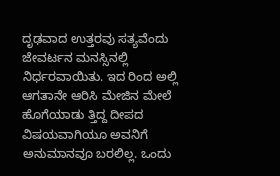ದೃಢವಾದ ಉತ್ತರವು ಸತ್ಯವೆಂದು ಜೇವರ್ಟನ ಮನಸ್ಸಿನಲ್ಲಿ ನಿರ್ಧರವಾಯಿತು. ಇದ ರಿಂದ ಅಲ್ಲಿ ಆಗತಾನೇ ಆರಿಸಿ ಮೇಜಿನ ಮೇಲೆ ಹೊಗೆಯಾಡು ತ್ತಿದ್ದ ದೀಪದ ವಿಷಯವಾಗಿಯೂ ಅವನಿಗೆ ಅನುಮಾನವೂ ಬರಲಿಲ್ಲ. ಒಂದು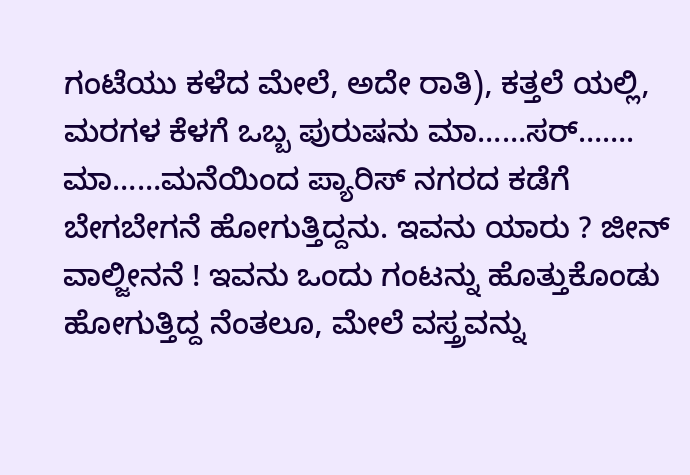ಗಂಟೆಯು ಕಳೆದ ಮೇಲೆ, ಅದೇ ರಾತಿ), ಕತ್ತಲೆ ಯಲ್ಲಿ, ಮರಗಳ ಕೆಳಗೆ ಒಬ್ಬ ಪುರುಷನು ಮಾ……ಸರ್‌……. ಮಾ……ಮನೆಯಿಂದ ಪ್ಯಾರಿಸ್ ನಗರದ ಕಡೆಗೆ ಬೇಗಬೇಗನೆ ಹೋಗುತ್ತಿದ್ದನು. ಇವನು ಯಾರು ? ಜೀನ್ ವಾಲ್ಜೀನನೆ ! ಇವನು ಒಂದು ಗಂಟನ್ನು ಹೊತ್ತುಕೊಂಡು ಹೋಗುತ್ತಿದ್ದ ನೆಂತಲೂ, ಮೇಲೆ ವಸ್ತ್ರವನ್ನು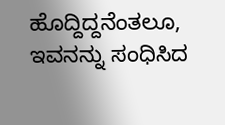ಹೊದ್ದಿದ್ದನೆಂತಲೂ, ಇವನನ್ನು ಸಂಧಿಸಿದ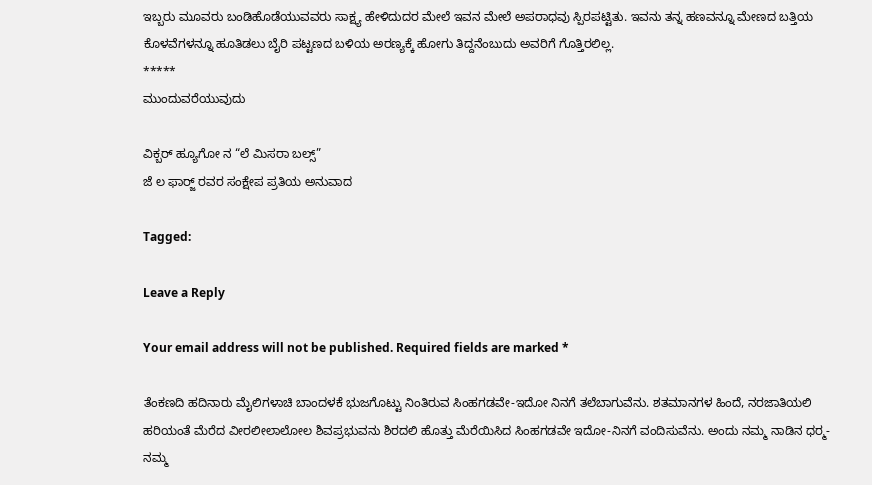ಇಬ್ಬರು ಮೂವರು ಬಂಡಿಹೊಡೆಯುವವರು ಸಾಕ್ಷ್ಯ ಹೇಳಿದುದರ ಮೇಲೆ ಇವನ ಮೇಲೆ ಅಪರಾಧವು ಸ್ಪಿರಪಟ್ಟಿತು. ಇವನು ತನ್ನ ಹಣವನ್ನೂ ಮೇಣದ ಬತ್ತಿಯ ಕೊಳವೆಗಳನ್ನೂ ಹೂತಿಡಲು ಬೈರಿ ಪಟ್ಟಣದ ಬಳಿಯ ಅರಣ್ಯಕ್ಕೆ ಹೋಗು ತಿದ್ದನೆಂಬುದು ಅವರಿಗೆ ಗೊತ್ತಿರಲಿಲ್ಲ.
*****
ಮುಂದುವರೆಯುವುದು

ವಿಕ್ಬರ್ ಹ್ಯೂಗೋ ನ “ಲೆ ಮಿಸರಾ ಬಲ್ಸ್‌”
ಜೆ ಲ ಫಾರ್‍ಜ್ ರವರ ಸಂಕ್ಷೇಪ ಪ್ರತಿಯ ಅನುವಾದ

Tagged:

Leave a Reply

Your email address will not be published. Required fields are marked *

ತೆಂಕಣದಿ ಹದಿನಾರು ಮೈಲಿಗಳಾಚಿ ಬಾಂದಳಕೆ ಭುಜಗೊಟ್ಟು ನಿಂತಿರುವ ಸಿಂಹಗಡವೇ-ಇದೋ ನಿನಗೆ ತಲೆಬಾಗುವೆನು. ಶತಮಾನಗಳ ಹಿಂದೆ, ನರಜಾತಿಯಲಿ ಹರಿಯಂತೆ ಮೆರೆದ ವೀರಲೀಲಾಲೋಲ ಶಿವಪ್ರಭುವನು ಶಿರದಲಿ ಹೊತ್ತು ಮೆರೆಯಿಸಿದ ಸಿಂಹಗಡವೇ ಇದೋ-ನಿನಗೆ ವಂದಿಸುವೆನು. ಅಂದು ನಮ್ಮ ನಾಡಿನ ಧರ್‍ಮ-ನಮ್ಮ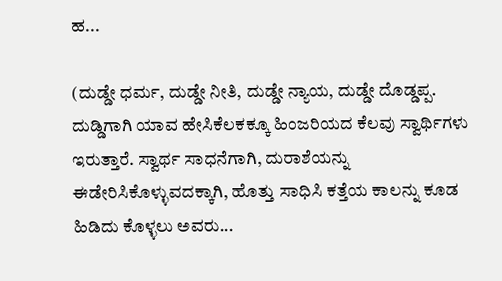ಹ...

(ದುಡ್ಡೇ ಧರ್ಮ, ದುಡ್ಡೇ ನೀತಿ, ದುಡ್ಡೇ ನ್ಯಾಯ, ದುಡ್ಡೇ ದೊಡ್ಡಪ್ಪ. ದುಡ್ಡಿಗಾಗಿ ಯಾವ ಹೇಸಿಕೆಲಕಕ್ಕೂ ಹಿಂಜರಿಯದ ಕೆಲವು ಸ್ವಾರ್ಥಿಗಳು ಇರುತ್ತಾರೆ. ಸ್ವಾರ್ಥ ಸಾಧನೆಗಾಗಿ, ದುರಾಶೆಯನ್ನು ಈಡೇರಿಸಿಕೊಳ್ಳುವದಕ್ಕಾಗಿ, ಹೊತ್ತು ಸಾಧಿಸಿ ಕತ್ತೆಯ ಕಾಲನ್ನು ಕೂಡ ಹಿಡಿದು ಕೊಳ್ಳಲು ಅವರು...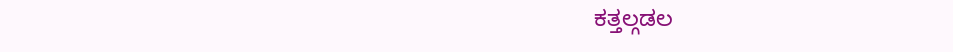ಕತ್ತಲ್ಗಡಲ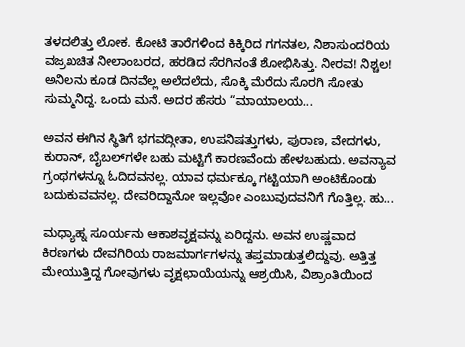ತಳದಲಿತ್ತು ಲೋಕ. ಕೋಟಿ ತಾರೆಗಳಿಂದ ಕಿಕ್ಕಿರಿದ ಗಗನತಲ, ನಿಶಾಸುಂದರಿಯ ವಜ್ರಖಚಿತ ನೀಲಾಂಬರದ, ಹರಡಿದ ಸೆರಗಿನಂತೆ ಶೋಭಿಸಿತ್ತು. ನೀರವ! ನಿಶ್ಚಲ! ಅನಿಲನು ಕೂಡ ದಿನವೆಲ್ಲ ಅಲೆದಲೆದು, ಸೊಕ್ಕಿ ಮೆರೆದು ಸೊರಗಿ ಸೋತು ಸುಮ್ಮನಿದ್ದ. ಒಂದು ಮನೆ. ಅದರ ಹೆಸರು “ಮಾಯಾಲಯ...

ಅವನ ಈಗಿನ ಸ್ಥಿತಿಗೆ ಭಗವದ್ಗೀತಾ, ಉಪನಿಷತ್ತುಗಳು, ಪುರಾಣ, ವೇದಗಳು, ಕುರಾನ್, ಬೈಬಲ್‌ಗಳೇ ಬಹು ಮಟ್ಟಿಗೆ ಕಾರಣವೆಂದು ಹೇಳಬಹುದು. ಅವನ್ಯಾವ ಗ್ರಂಥಗಳನ್ನೂ ಓದಿದವನಲ್ಲ. ಯಾವ ಧರ್ಮಕ್ಕೂ ಗಟ್ಟಿಯಾಗಿ ಅಂಟಿಕೊಂಡು ಬದುಕುವವನಲ್ಲ. ದೇವರಿದ್ದಾನೋ ಇಲ್ಲವೋ ಎಂಬುವುದವನಿಗೆ ಗೊತ್ತಿಲ್ಲ. ಹು...

ಮಧ್ಯಾಹ್ನ ಸೂರ್ಯನು ಆಕಾಶವೃಕ್ಷವನ್ನು ಏರಿದ್ದನು. ಅವನ ಉಷ್ಣವಾದ ಕಿರಣಗಳು ದೇವಗಿರಿಯ ರಾಜಮಾರ್ಗಗಳನ್ನು ತಪ್ತಮಾಡುತ್ತಲಿದ್ದುವು. ಅತ್ತಿತ್ತ ಮೇಯುತ್ತಿದ್ದ ಗೋವುಗಳು ವೃಕ್ಷಛಾಯೆಯನ್ನು ಆಶ್ರಯಿಸಿ, ವಿಶ್ರಾಂತಿಯಿಂದ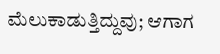ಮೆಲುಕಾಡುತ್ತಿದ್ದುವು; ಆಗಾಗ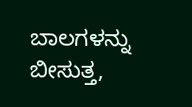ಬಾಲಗಳನ್ನು ಬೀಸುತ್ತ,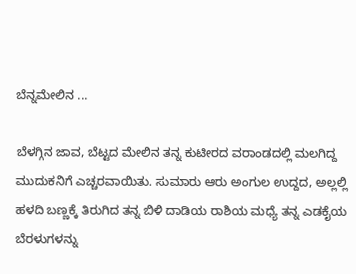ಬೆನ್ನಮೇಲಿನ ...

ಬೆಳಗ್ಗಿನ ಜಾವ, ಬೆಟ್ಟದ ಮೇಲಿನ ತನ್ನ ಕುಟೀರದ ವರಾಂಡದಲ್ಲಿ ಮಲಗಿದ್ದ ಮುದುಕನಿಗೆ ಎಚ್ಚರವಾಯಿತು. ಸುಮಾರು ಆರು ಅಂಗುಲ ಉದ್ದದ, ಅಲ್ಲಲ್ಲಿ ಹಳದಿ ಬಣ್ಣಕ್ಕೆ ತಿರುಗಿದ ತನ್ನ ಬಿಳಿ ದಾಡಿಯ ರಾಶಿಯ ಮಧ್ಯೆ ತನ್ನ ಎಡಕೈಯ ಬೆರಳುಗಳನ್ನು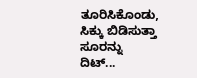ತೂರಿಸಿಕೊಂಡು, ಸಿಕ್ಕು ಬಿಡಿಸುತ್ತಾ ಸೂರನ್ನು ದಿಟ್...